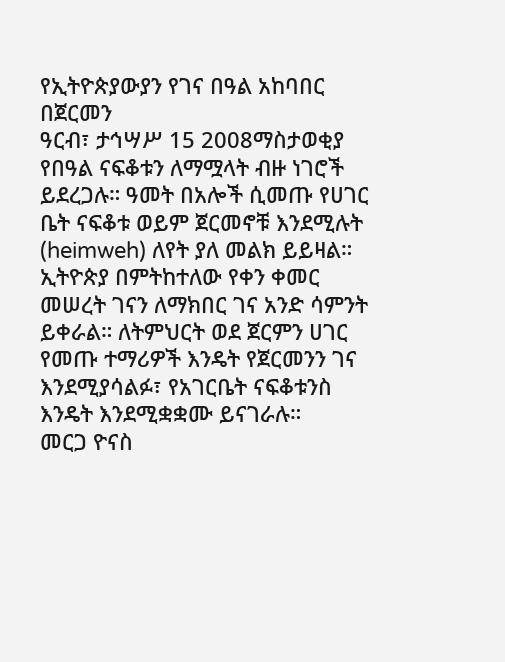የኢትዮጵያውያን የገና በዓል አከባበር በጀርመን
ዓርብ፣ ታኅሣሥ 15 2008ማስታወቂያ
የበዓል ናፍቆቱን ለማሟላት ብዙ ነገሮች ይደረጋሉ። ዓመት በአሎች ሲመጡ የሀገር ቤት ናፍቆቱ ወይም ጀርመኖቹ እንደሚሉት (heimweh) ለየት ያለ መልክ ይይዛል። ኢትዮጵያ በምትከተለው የቀን ቀመር መሠረት ገናን ለማክበር ገና አንድ ሳምንት ይቀራል። ለትምህርት ወደ ጀርምን ሀገር የመጡ ተማሪዎች እንዴት የጀርመንን ገና እንደሚያሳልፉ፣ የአገርቤት ናፍቆቱንስ እንዴት እንደሚቋቋሙ ይናገራሉ።
መርጋ ዮናስ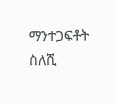ማንተጋፍቶት ስለሺ